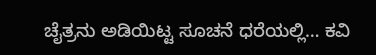ಚೈತ್ರನು ಅಡಿಯಿಟ್ಟ ಸೂಚನೆ ಧರೆಯಲ್ಲಿ… ಕವಿ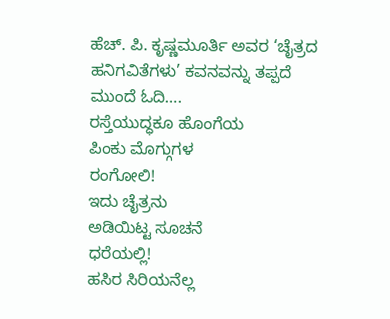ಹೆಚ್. ಪಿ. ಕೃಷ್ಣಮೂರ್ತಿ ಅವರ ‘ಚೈತ್ರದ ಹನಿಗವಿತೆಗಳು’ ಕವನವನ್ನು ತಪ್ಪದೆ ಮುಂದೆ ಓದಿ….
ರಸ್ತೆಯುದ್ಧಕೂ ಹೊಂಗೆಯ
ಪಿಂಕು ಮೊಗ್ಗುಗಳ
ರಂಗೋಲಿ!
ಇದು ಚೈತ್ರನು
ಅಡಿಯಿಟ್ಟ ಸೂಚನೆ
ಧರೆಯಲ್ಲಿ!
ಹಸಿರ ಸಿರಿಯನೆಲ್ಲ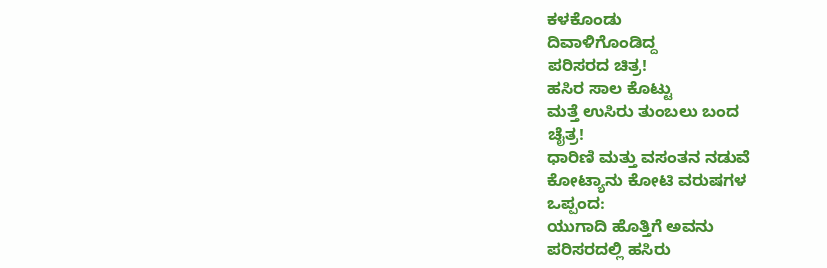ಕಳಕೊಂಡು
ದಿವಾಳಿಗೊಂಡಿದ್ದ
ಪರಿಸರದ ಚಿತ್ರ!
ಹಸಿರ ಸಾಲ ಕೊಟ್ಟು
ಮತ್ತೆ ಉಸಿರು ತುಂಬಲು ಬಂದ
ಚೈತ್ರ!
ಧಾರಿಣಿ ಮತ್ತು ವಸಂತನ ನಡುವೆ
ಕೋಟ್ಯಾನು ಕೋಟಿ ವರುಷಗಳ
ಒಪ್ಪಂದ:
ಯುಗಾದಿ ಹೊತ್ತಿಗೆ ಅವನು
ಪರಿಸರದಲ್ಲಿ ಹಸಿರು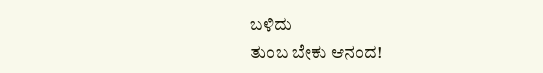ಬಳಿದು
ತುಂಬ ಬೇಕು ಆನಂದ!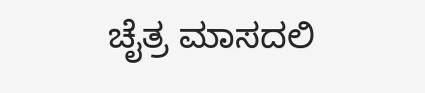ಚೈತ್ರ ಮಾಸದಲಿ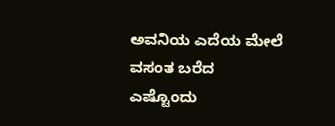ಅವನಿಯ ಎದೆಯ ಮೇಲೆ
ವಸಂತ ಬರೆದ
ಎಷ್ಟೊಂದು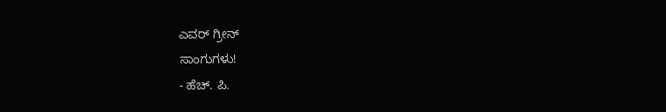ಎವರ್ ಗ್ರೀನ್
ಸಾಂಗುಗಳು!
- ಹೆಚ್. ಪಿ.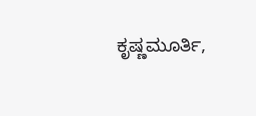ಕೃಷ್ಣಮೂರ್ತಿ,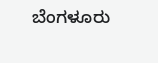ಬೆಂಗಳೂರು